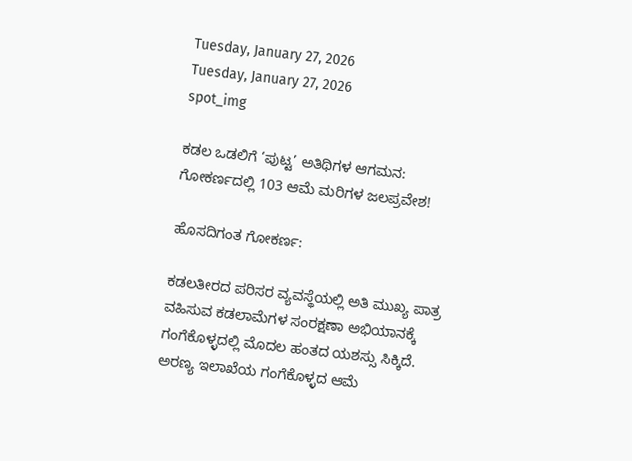Tuesday, January 27, 2026
Tuesday, January 27, 2026
spot_img

ಕಡಲ ಒಡಲಿಗೆ ‘ಪುಟ್ಟ’ ಅತಿಥಿಗಳ ಆಗಮನ: ಗೋಕರ್ಣದಲ್ಲಿ 103 ಆಮೆ ಮರಿಗಳ ಜಲಪ್ರವೇಶ!

ಹೊಸದಿಗಂತ ಗೋಕರ್ಣ:

ಕಡಲತೀರದ ಪರಿಸರ ವ್ಯವಸ್ಥೆಯಲ್ಲಿ ಅತಿ ಮುಖ್ಯ ಪಾತ್ರ ವಹಿಸುವ ಕಡಲಾಮೆಗಳ ಸಂರಕ್ಷಣಾ ಅಭಿಯಾನಕ್ಕೆ ಗಂಗೆಕೊಳ್ಳದಲ್ಲಿ ಮೊದಲ ಹಂತದ ಯಶಸ್ಸು ಸಿಕ್ಕಿದೆ. ಅರಣ್ಯ ಇಲಾಖೆಯ ಗಂಗೆಕೊಳ್ಳದ ಆಮೆ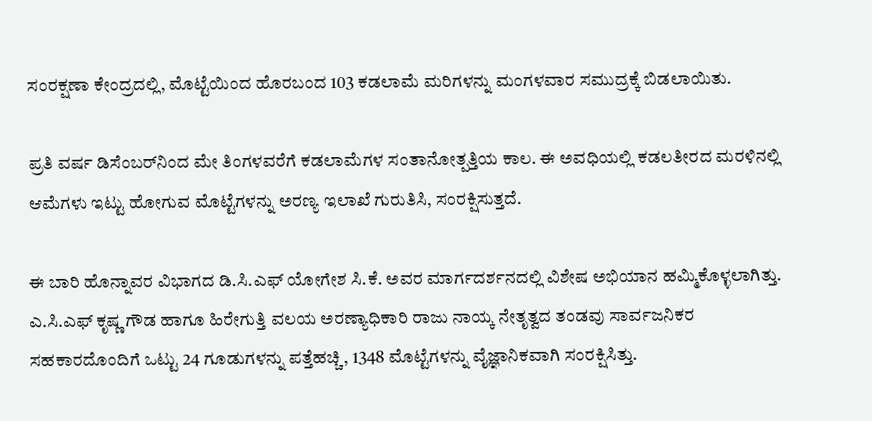ಸಂರಕ್ಷಣಾ ಕೇಂದ್ರದಲ್ಲಿ, ಮೊಟ್ಟೆಯಿಂದ ಹೊರಬಂದ 103 ಕಡಲಾಮೆ ಮರಿಗಳನ್ನು ಮಂಗಳವಾರ ಸಮುದ್ರಕ್ಕೆ ಬಿಡಲಾಯಿತು.

ಪ್ರತಿ ವರ್ಷ ಡಿಸೆಂಬರ್‌ನಿಂದ ಮೇ ತಿಂಗಳವರೆಗೆ ಕಡಲಾಮೆಗಳ ಸಂತಾನೋತ್ಪತ್ತಿಯ ಕಾಲ. ಈ ಅವಧಿಯಲ್ಲಿ ಕಡಲತೀರದ ಮರಳಿನಲ್ಲಿ ಆಮೆಗಳು ಇಟ್ಟು ಹೋಗುವ ಮೊಟ್ಟೆಗಳನ್ನು ಅರಣ್ಯ ಇಲಾಖೆ ಗುರುತಿಸಿ, ಸಂರಕ್ಷಿಸುತ್ತದೆ.

ಈ ಬಾರಿ ಹೊನ್ನಾವರ ವಿಭಾಗದ ಡಿ.ಸಿ.ಎಫ್ ಯೋಗೇಶ ಸಿ.ಕೆ. ಅವರ ಮಾರ್ಗದರ್ಶನದಲ್ಲಿ ವಿಶೇಷ ಅಭಿಯಾನ ಹಮ್ಮಿಕೊಳ್ಳಲಾಗಿತ್ತು. ಎ.ಸಿ.ಎಫ್ ಕೃಷ್ಣ ಗೌಡ ಹಾಗೂ ಹಿರೇಗುತ್ತಿ ವಲಯ ಅರಣ್ಯಾಧಿಕಾರಿ ರಾಜು ನಾಯ್ಕ ನೇತೃತ್ವದ ತಂಡವು ಸಾರ್ವಜನಿಕರ ಸಹಕಾರದೊಂದಿಗೆ ಒಟ್ಟು 24 ಗೂಡುಗಳನ್ನು ಪತ್ತೆಹಚ್ಚಿ, 1348 ಮೊಟ್ಟೆಗಳನ್ನು ವೈಜ್ಞಾನಿಕವಾಗಿ ಸಂರಕ್ಷಿಸಿತ್ತು.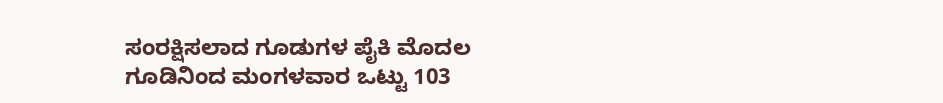ಸಂರಕ್ಷಿಸಲಾದ ಗೂಡುಗಳ ಪೈಕಿ ಮೊದಲ ಗೂಡಿನಿಂದ ಮಂಗಳವಾರ ಒಟ್ಟು 103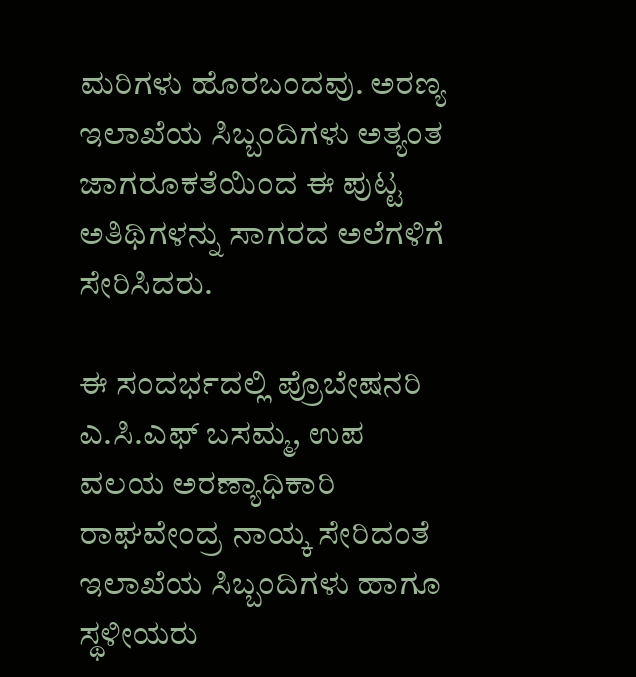ಮರಿಗಳು ಹೊರಬಂದವು. ಅರಣ್ಯ ಇಲಾಖೆಯ ಸಿಬ್ಬಂದಿಗಳು ಅತ್ಯಂತ ಜಾಗರೂಕತೆಯಿಂದ ಈ ಪುಟ್ಟ ಅತಿಥಿಗಳನ್ನು ಸಾಗರದ ಅಲೆಗಳಿಗೆ ಸೇರಿಸಿದರು.

ಈ ಸಂದರ್ಭದಲ್ಲಿ ಪ್ರೊಬೇಷನರಿ ಎ.ಸಿ.ಎಫ್ ಬಸಮ್ಮ, ಉಪ ವಲಯ ಅರಣ್ಯಾಧಿಕಾರಿ ರಾಘವೇಂದ್ರ ನಾಯ್ಕ ಸೇರಿದಂತೆ ಇಲಾಖೆಯ ಸಿಬ್ಬಂದಿಗಳು ಹಾಗೂ ಸ್ಥಳೀಯರು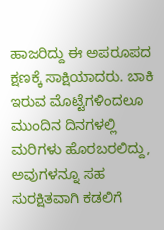ಹಾಜರಿದ್ದು ಈ ಅಪರೂಪದ ಕ್ಷಣಕ್ಕೆ ಸಾಕ್ಷಿಯಾದರು. ಬಾಕಿ ಇರುವ ಮೊಟ್ಟೆಗಳಿಂದಲೂ ಮುಂದಿನ ದಿನಗಳಲ್ಲಿ ಮರಿಗಳು ಹೊರಬರಲಿದ್ದು, ಅವುಗಳನ್ನೂ ಸಹ ಸುರಕ್ಷಿತವಾಗಿ ಕಡಲಿಗೆ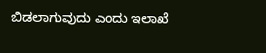ಬಿಡಲಾಗುವುದು ಎಂದು ಇಲಾಖೆ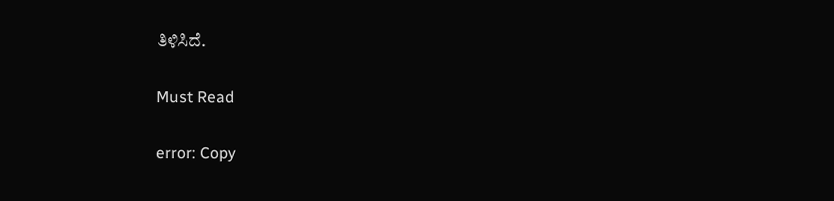ತಿಳಿಸಿದೆ.

Must Read

error: Copy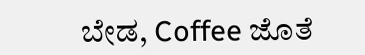ಬೇಡ, Coffee ಜೊತೆ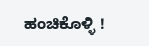ಹಂಚಿಕೊಳ್ಳಿ !